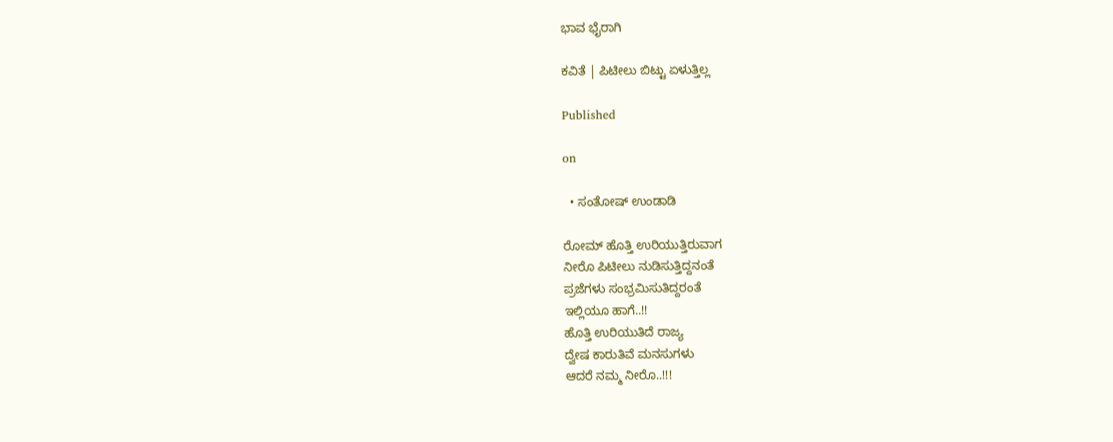ಭಾವ ಭೈರಾಗಿ

ಕವಿತೆ | ಪಿಟೀಲು ಬಿಟ್ಟು ಏಳುತ್ತಿಲ್ಲ

Published

on

  • ಸಂತೋಷ್ ಉಂಡಾಡಿ

ರೋಮ್ ಹೊತ್ತಿ ಉರಿಯುತ್ತಿರುವಾಗ
ನೀರೊ ಪಿಟೀಲು ನುಡಿಸುತ್ತಿದ್ದನಂತೆ
ಪ್ರಜೆಗಳು ಸಂಭ್ರಮಿಸುತಿದ್ದರಂತೆ
ಇಲ್ಲಿಯೂ ಹಾಗೆ..!!
ಹೊತ್ತಿ ಉರಿಯುತಿದೆ ರಾಜ್ಯ
ದ್ವೇಷ ಕಾರುತಿವೆ ಮನಸುಗಳು
ಆದರೆ ನಮ್ಮ ನೀರೊ..!!!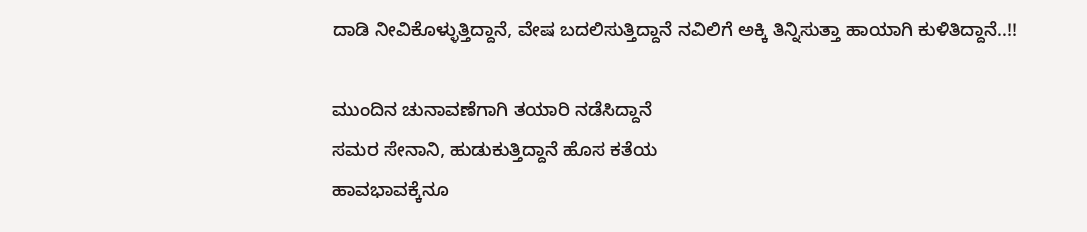ದಾಡಿ ನೀವಿಕೊಳ್ಳುತ್ತಿದ್ದಾನೆ, ವೇಷ ಬದಲಿಸುತ್ತಿದ್ದಾನೆ ನವಿಲಿಗೆ ಅಕ್ಕಿ ತಿನ್ನಿಸುತ್ತಾ ಹಾಯಾಗಿ ಕುಳಿತಿದ್ದಾನೆ..!!

ಮುಂದಿನ ಚುನಾವಣೆಗಾಗಿ ತಯಾರಿ ನಡೆಸಿದ್ದಾನೆ
ಸಮರ ಸೇನಾನಿ, ಹುಡುಕುತ್ತಿದ್ದಾನೆ ಹೊಸ ಕತೆಯ
ಹಾವಭಾವಕ್ಕೆನೂ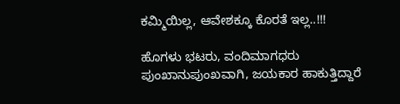ಕಮ್ಮಿಯಿಲ್ಲ, ಆವೇಶಕ್ಕೂ ಕೊರತೆ ಇಲ್ಲ..!!!

ಹೊಗಳು ಭಟರು, ವಂದಿಮಾಗಧರು
ಪುಂಖಾನುಪುಂಖವಾಗಿ, ಜಯಕಾರ ಹಾಕುತ್ತಿದ್ದಾರೆ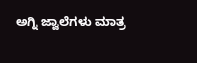ಅಗ್ನಿ ಜ್ವಾಲೆಗಳು ಮಾತ್ರ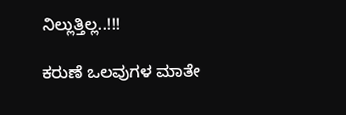ನಿಲ್ಲುತ್ತಿಲ್ಲ..!!!

ಕರುಣೆ ಒಲವುಗಳ ಮಾತೇ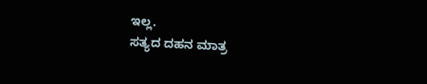ಇಲ್ಲ.
ಸತ್ಯದ ದಹನ ಮಾತ್ರ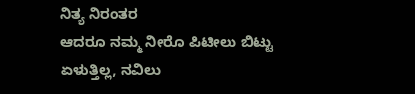ನಿತ್ಯ ನಿರಂತರ
ಆದರೂ ನಮ್ಮ ನೀರೊ ಪಿಟೀಲು ಬಿಟ್ಟು ಏಳುತ್ತಿಲ್ಲ, ನವಿಲು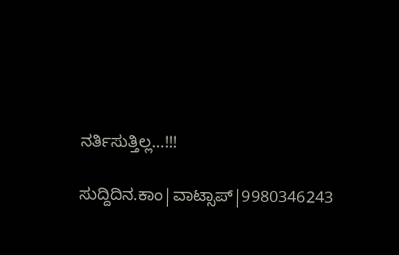ನರ್ತಿಸುತ್ತಿಲ್ಲ…!!!

ಸುದ್ದಿದಿನ.ಕಾಂ|ವಾಟ್ಸಾಪ್|9980346243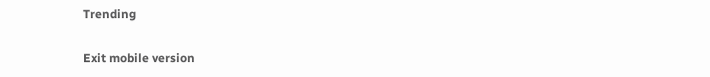Trending

Exit mobile version